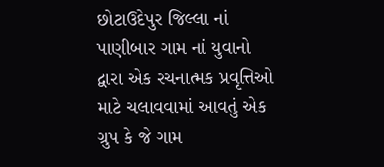છોટાઉદેપુર જિલ્લા નાં પાણીબાર ગામ નાં યુવાનો દ્વારા એક રચનાત્મક પ્રવૃત્તિઓ માટે ચલાવવામાં આવતું એક ગ્રુપ કે જે ગામ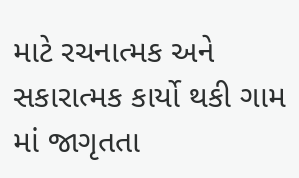માટે રચનાત્મક અને સકારાત્મક કાર્યો થકી ગામ માં જાગૃતતા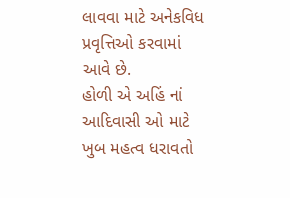લાવવા માટે અનેકવિધ પ્રવૃત્તિઓ કરવામાં આવે છે.
હોળી એ અહિં નાં આદિવાસી ઓ માટે ખુબ મહત્વ ધરાવતો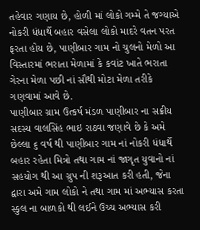તહેવાર ગણાય છે, હોળી માં લોકો ગમ્મે તે જગ્યાએ નોકરી ધંધાર્થે બહાર વસેલા લોકો માદરે વતન પરત ફરતા હોય છે, પાણીબાર ગામ નો ચુલનો મેળો આ વિસ્તારમાં ભરાતા મેળામાં કે કવાંટ ખાતે ભરાતા ગેરના મેળા પછી નાં સૌથી મોટા મેળા તરીકે ગણવામાં આવે છે.
પાણીબાર ગ્રામ ઉત્કર્ષ મંડળ પાણીબાર ના સક્રીય સદસ્ય વાલસિંહ ભાઇ રાઠવા જણાવે છે કે અમે છેલ્લા ૬ વર્ષ થી પાણીબાર ગામ નાં નોકરી ધંધાર્થે બહાર રહેતા મિત્રો તથા ગામ નાં જાગૃત યુવાનો નાં સહયોગ થી આ ગ્રુપ ની શરૂઆત કરી હતી, જેના દ્વારા અમે ગામ લોકો ને તથા ગામ માં અભ્યાસ કરતા સ્કુલ ના બાળકો થી લઈને ઉચ્ચ અભ્યાસ કરી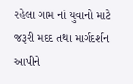રહેલા ગામ નાં યુવાનો માટે જરૂરી મદદ તથા માર્ગદર્શન આપીને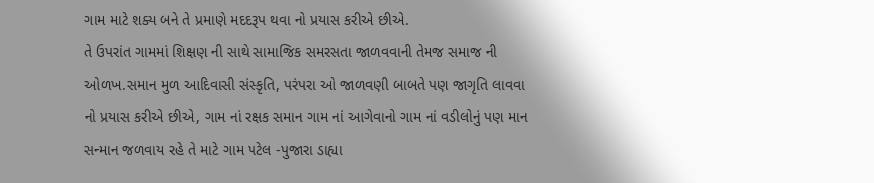ગામ માટે શક્ય બને તે પ્રમાણે મદદરૂપ થવા નો પ્રયાસ કરીએ છીએ.
તે ઉપરાંત ગામમાં શિક્ષણ ની સાથે સામાજિક સમરસતા જાળવવાની તેમજ સમાજ ની ઓળખ.સમાન મુળ આદિવાસી સંસ્કૃતિ, પરંપરા ઓ જાળવણી બાબતે પણ જાગૃતિ લાવવા નો પ્રયાસ કરીએ છીએ, ગામ નાં રક્ષક સમાન ગામ નાં આગેવાનો ગામ નાં વડીલોનું પણ માન સન્માન જળવાય રહે તે માટે ગામ પટેલ -પુજારા ડાહ્યા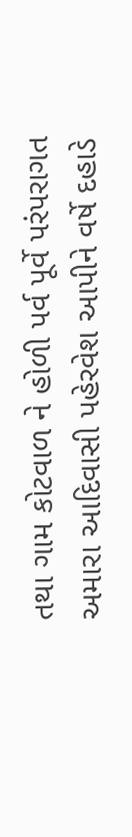તથા ગામ કોટવાળ ને હોળી પર્વ પૂર્વે પરંપરાગત અમારા આદિવાસી પહેરવેશ આપીને વર્ષે દહાડે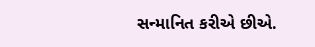સન્માનિત કરીએ છીએ.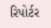રિપોર્ટર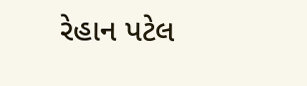રેહાન પટેલ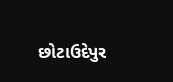છોટાઉદેપુર